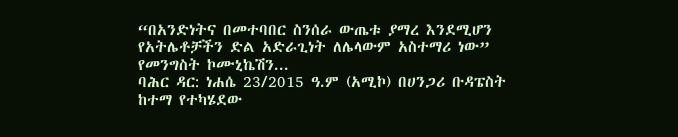“በአንድነትና በመተባበር ስንሰራ ውጤቱ ያማረ እንደሚሆን የአትሌቶቻችን ድል አድራጊነት ለሌላውም አስተማሪ ነው” የመንግስት ኮሙኒኬሽን...
ባሕር ዳር: ነሐሴ 23/2015 ዓ.ም (አሚኮ) በሀንጋሪ ቡዳፔስት ከተማ የተካሄደው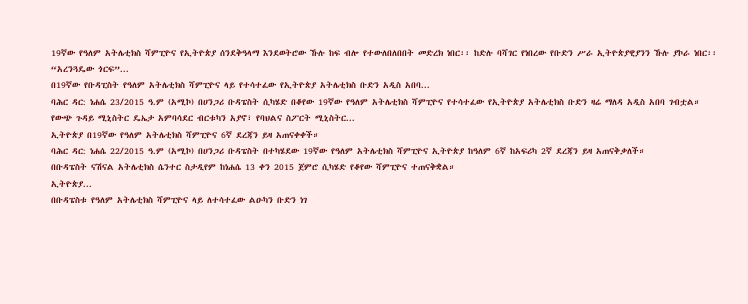19ኛው የዓለም አትሌቲክስ ሻምፒዮና የኢትዮጵያ ሰንደቅዓላማ እንደወትሮው ኹሉ ከፍ ብሎ የተውለበለበበት መድረክ ነበር፡፡ ከድሉ ባሻገር የነበረው የቡድን ሥራ ኢትዮጵያዊያንን ኹሉ ያኮራ ነበር፡፡
“አረንጓዴው ጎርፍ”...
በ19ኛው የቡዳፒስት የዓለም አትሌቲክስ ሻምፒዮና ላይ የተሳተፈው የኢትዮጵያ አትሌቲክስ ቡድን አዲስ አበባ...
ባሕር ዳር: ነሐሴ 23/2015 ዓ.ም (አሚኮ) በሀንጋሪ ቡዳፔስት ሲካሄድ በቆየው 19ኛው የዓለም አትሌቲክስ ሻምፒዮና የተሳተፈው የኢትዮጵያ አትሌቲክስ ቡድን ዛሬ ማለዳ አዲስ አበባ ገብቷል።
የውጭ ጉዳይ ሚኒስትር ዴኤታ አምባሳደር ብርቱካን አያኖ፣ የባህልና ስፖርት ሚኒስትር...
ኢትዮጵያ በ19ኛው የዓለም አትሌቲክስ ሻምፒዮና 6ኛ ደረጃን ይዛ አጠናቀቀች።
ባሕር ዳር: ነሐሴ 22/2015 ዓ.ም (አሚኮ) በሀንጋሪ ቡዳፔስት በተካሄደው 19ኛው የዓለም አትሌቲክስ ሻምፒዮና ኢትዮጵያ ከዓለም 6ኛ ከአፍሪካ 2ኛ ደረጃን ይዛ አጠናቅቃለች።
በቡዳፔስት ናሽናል አትሌቲክስ ሴንተር ስታዲየም ከነሐሴ 13 ቀን 2015 ጀምሮ ሲካሄድ የቆየው ሻምፒዮና ተጠናቅቋል።
ኢትዮጵያ...
በቡዳፔስቱ የዓለም አትሌቲክስ ሻምፒዮና ላይ ለተሳተፈው ልዑካን ቡድን ነገ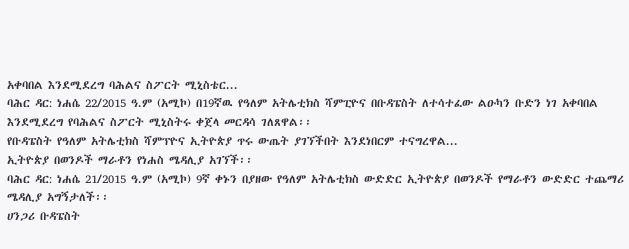አቀባበል እንደሚደረግ ባሕልና ስፖርት ሚኒስቴር...
ባሕር ዳር: ነሐሴ 22/2015 ዓ.ም (አሚኮ) በ19ኛዉ የዓለም አትሌቲክስ ሻምፒዮና በቡዳፔስት ለተሳተፈው ልዑካን ቡድን ነገ አቀባበል እንደሚደረግ የባሕልና ስፖርት ሚኒስትሩ ቀጀላ መርዳሳ ገለጸዋል፡፡
የቡዳፔስት የዓለም አትሌቲክስ ሻምፕዮና ኢትዮጵያ ጥሩ ውጤት ያገኘችበት እንደነበርም ተናግረዋል...
ኢትዮጵያ በወንዶች ማራቶን የነሐስ ሜዳሊያ አገኘች፡፡
ባሕር ዳር: ነሐሴ 21/2015 ዓ.ም (አሚኮ) 9ኛ ቀኑን በያዘው የዓለም አትሌቲክስ ውድድር ኢትዮጵያ በወንዶች የማራቶን ውድድር ተጨማሪ ሜዳሊያ አግኝታለች፡፡
ሀንጋሪ ቡዳፔስት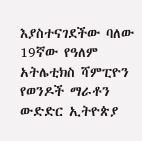እያስተናገደችው ባለው 19ኛው የዓለም አትሌቲክስ ሻምፒዮን የወንዶች ማራቶን ውድድር ኢትዮጵያ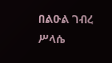በልዑል ገብረ ሥላሴ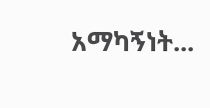አማካኝነት...